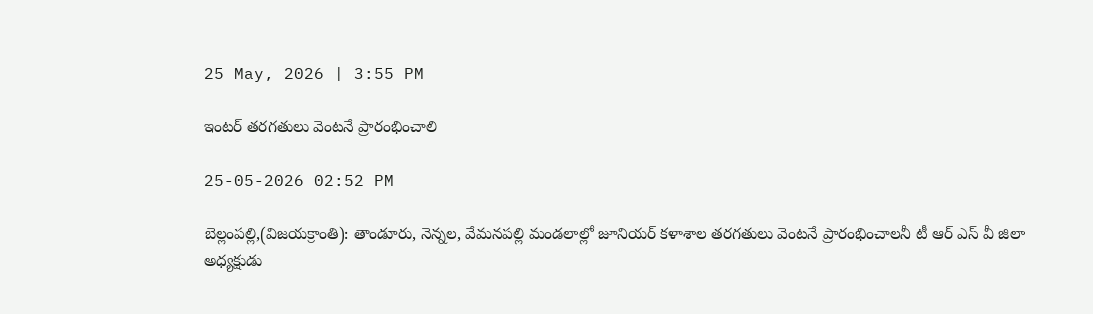25 May, 2026 | 3:55 PM

ఇంటర్ తరగతులు వెంటనే ప్రారంభించాలి

25-05-2026 02:52 PM

బెల్లంపల్లి,(విజయక్రాంతి): తాండూరు, నెన్నల, వేమనపల్లి మండలాల్లో జూనియర్ కళాశాల తరగతులు వెంటనే ప్రారంభించాలనీ టీ ఆర్ ఎస్ వీ జిలా అధ్యక్షుడు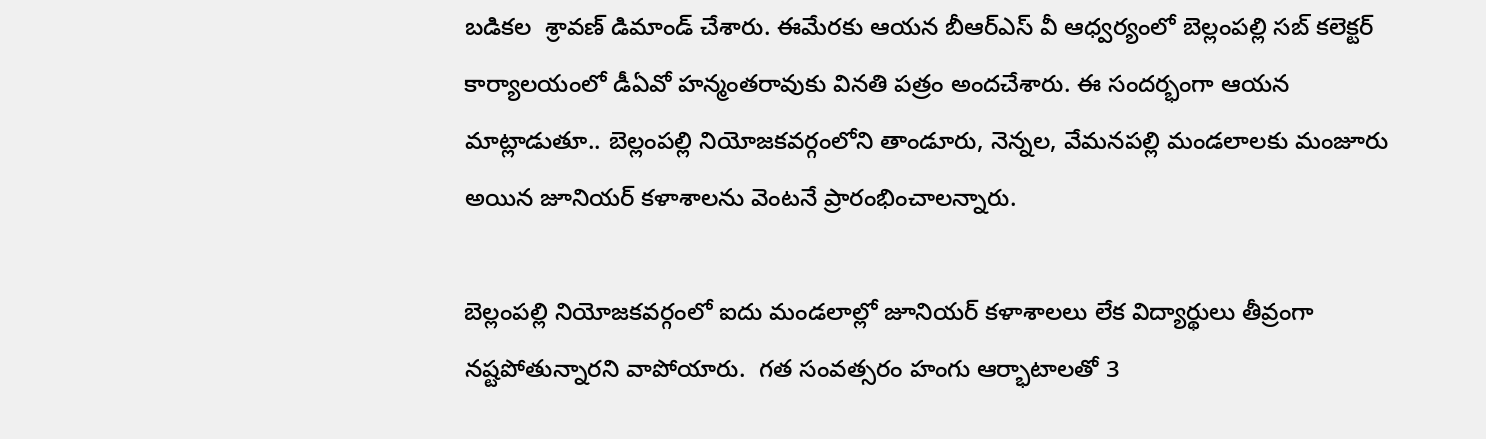బడికల  శ్రావణ్ డిమాండ్ చేశారు. ఈమేరకు ఆయన బీఆర్ఎస్ వీ ఆధ్వర్యంలో బెల్లంపల్లి సబ్ కలెక్టర్ కార్యాలయంలో డీఏవో హన్మంతరావుకు వినతి పత్రం అందచేశారు. ఈ సందర్భంగా ఆయన మాట్లాడుతూ.. బెల్లంపల్లి నియోజకవర్గంలోని తాండూరు, నెన్నల, వేమనపల్లి మండలాలకు మంజూరు అయిన జూనియర్ కళాశాలను వెంటనే ప్రారంభించాలన్నారు.

బెల్లంపల్లి నియోజకవర్గంలో ఐదు మండలాల్లో జూనియర్ కళాశాలలు లేక విద్యార్థులు తీవ్రంగా నష్టపోతున్నారని వాపోయారు.  గత సంవత్సరం హంగు ఆర్భాటాలతో 3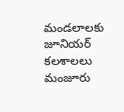మండలాలకు జూనియర్ కలశాలలు మంజూరు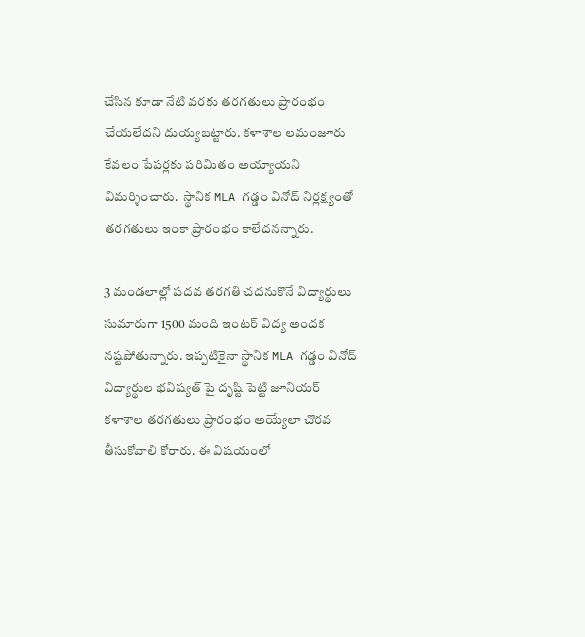చేసిన కూడా నేటి వరకు తరగతులు ప్రారంభం చేయలేదని దుయ్యబట్టారు. కళాశాల లమంజూరు కేవలం పేపర్లకు పరిమితం అయ్యాయని విమర్శించారు.  స్థానిక MLA గడ్డం వినోద్ నిర్లక్ష్యంతో తరగతులు ఇంకా ప్రారంభం కాలేదనన్నారు.

3 మండలాల్లో పదవ తరగతి చదనుకొనే విద్యార్థులు సుమారుగా 1500 మంది ఇంటర్ విద్య అందక నష్టపోతున్నారు. ఇప్పటికైనా స్థానిక MLA గడ్డం వినోద్ విద్యార్థుల భవిష్యత్ పై దృష్టి పెట్టి జూనియర్ కళాశాల తరగతులు ప్రారంభం అయ్యేలా చొరవ తీసుకోవాలి కోరారు. ఈ విషయంలో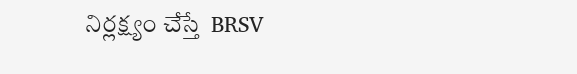నిర్లక్ష్యం చేస్తే  BRSV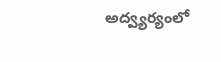అద్వ్యర్యంలో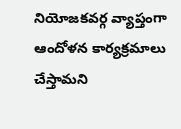నియోజకవర్గ వ్యాప్తంగా ఆందోళన కార్యక్రమాలు చేస్తామని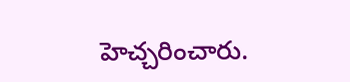హెచ్చరించారు.